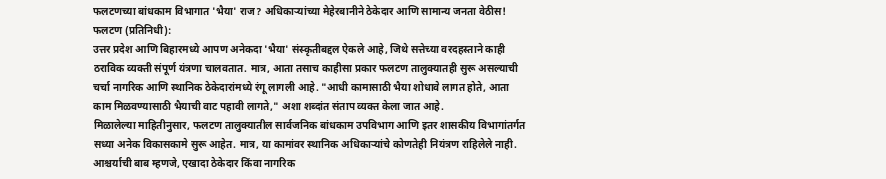फलटणच्या बांधकाम विभागात 'भैया' राज? अधिकाऱ्यांच्या मेहेरबानीने ठेकेदार आणि सामान्य जनता वेठीस!
फलटण (प्रतिनिधी):
उत्तर प्रदेश आणि बिहारमध्ये आपण अनेकदा 'भैया' संस्कृतीबद्दल ऐकले आहे, जिथे सत्तेच्या वरदहस्ताने काही ठराविक व्यक्ती संपूर्ण यंत्रणा चालवतात. मात्र, आता तसाच काहीसा प्रकार फलटण तालुक्यातही सुरू असल्याची चर्चा नागरिक आणि स्थानिक ठेकेदारांमध्ये रंगू लागली आहे. "आधी कामासाठी भैया शोधावे लागत होते, आता काम मिळवण्यासाठी भैयाची वाट पहावी लागते," अशा शब्दांत संताप व्यक्त केला जात आहे.
मिळालेल्या माहितीनुसार, फलटण तालुक्यातील सार्वजनिक बांधकाम उपविभाग आणि इतर शासकीय विभागांतर्गत सध्या अनेक विकासकामे सुरू आहेत. मात्र, या कामांवर स्थानिक अधिकाऱ्यांचे कोणतेही नियंत्रण राहिलेले नाही. आश्चर्याची बाब म्हणजे, एखादा ठेकेदार किंवा नागरिक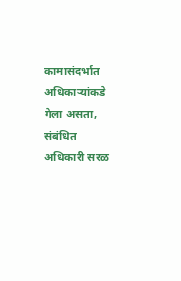कामासंदर्भात अधिकाऱ्यांकडे गेला असता, संबंधित अधिकारी सरळ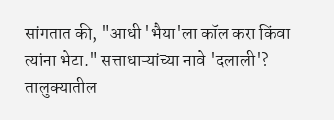सांगतात की, "आधी 'भैया'ला कॉल करा किंवा त्यांना भेटा." सत्ताधाऱ्यांच्या नावे 'दलाली'?
तालुक्यातील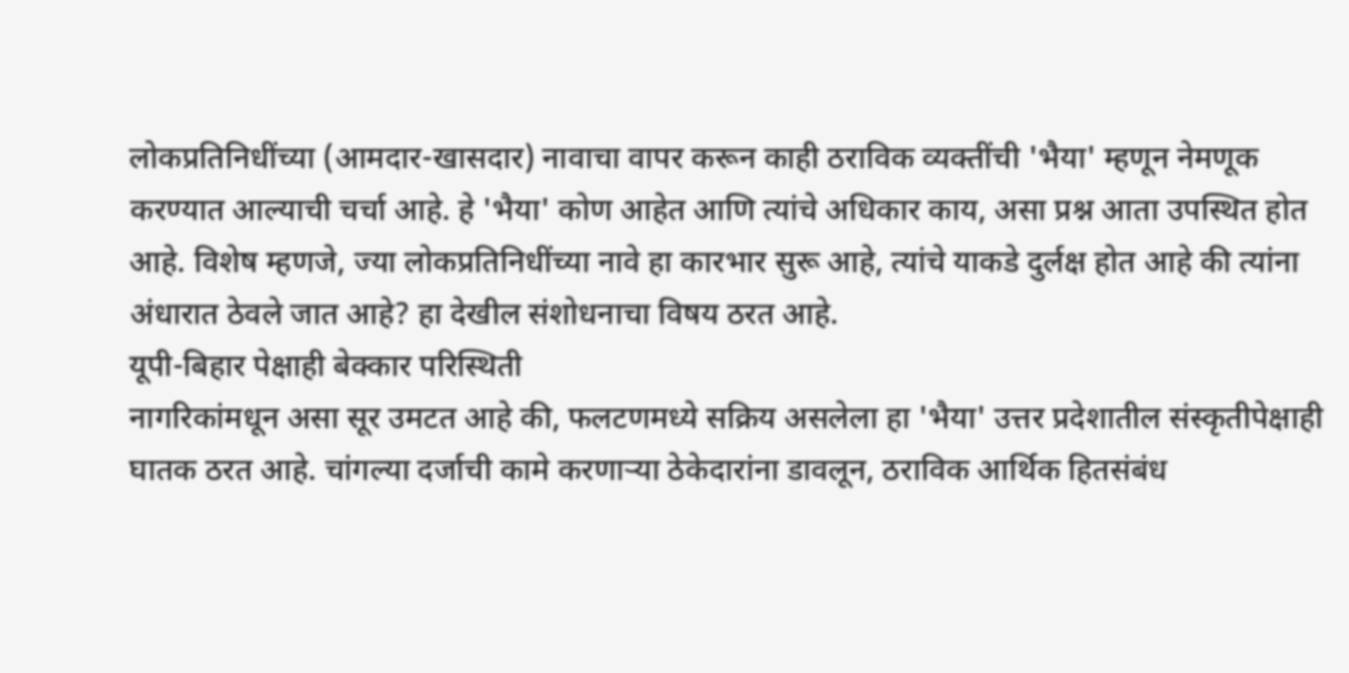लोकप्रतिनिधींच्या (आमदार-खासदार) नावाचा वापर करून काही ठराविक व्यक्तींची 'भैया' म्हणून नेमणूक करण्यात आल्याची चर्चा आहे. हे 'भैया' कोण आहेत आणि त्यांचे अधिकार काय, असा प्रश्न आता उपस्थित होत आहे. विशेष म्हणजे, ज्या लोकप्रतिनिधींच्या नावे हा कारभार सुरू आहे, त्यांचे याकडे दुर्लक्ष होत आहे की त्यांना अंधारात ठेवले जात आहे? हा देखील संशोधनाचा विषय ठरत आहे.
यूपी-बिहार पेक्षाही बेक्कार परिस्थिती
नागरिकांमधून असा सूर उमटत आहे की, फलटणमध्ये सक्रिय असलेला हा 'भैया' उत्तर प्रदेशातील संस्कृतीपेक्षाही घातक ठरत आहे. चांगल्या दर्जाची कामे करणाऱ्या ठेकेदारांना डावलून, ठराविक आर्थिक हितसंबंध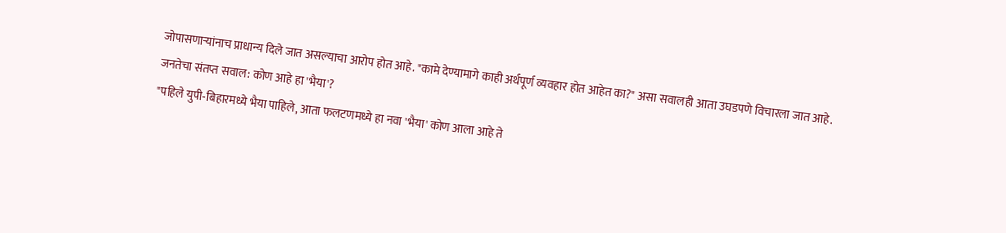जोपासणाऱ्यांनाच प्राधान्य दिले जात असल्याचा आरोप होत आहे. "कामे देण्यामागे काही अर्थपूर्ण व्यवहार होत आहेत का?" असा सवालही आता उघडपणे विचारला जात आहे.
जनतेचा संतप्त सवाल: कोण आहे हा 'भैया'?
"पहिले युपी-बिहारमध्ये भैया पाहिले, आता फलटणमध्ये हा नवा 'भैया' कोण आला आहे ते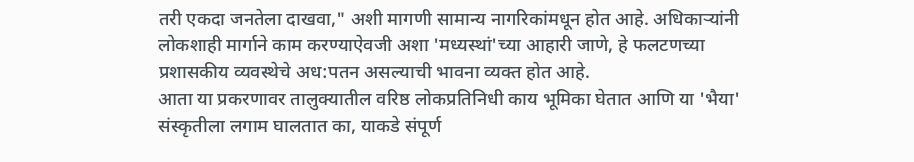तरी एकदा जनतेला दाखवा," अशी मागणी सामान्य नागरिकांमधून होत आहे. अधिकाऱ्यांनी लोकशाही मार्गाने काम करण्याऐवजी अशा 'मध्यस्थां'च्या आहारी जाणे, हे फलटणच्या प्रशासकीय व्यवस्थेचे अध:पतन असल्याची भावना व्यक्त होत आहे.
आता या प्रकरणावर तालुक्यातील वरिष्ठ लोकप्रतिनिधी काय भूमिका घेतात आणि या 'भैया' संस्कृतीला लगाम घालतात का, याकडे संपूर्ण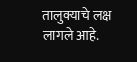तालुक्याचे लक्ष लागले आहे.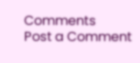Comments
Post a Comment